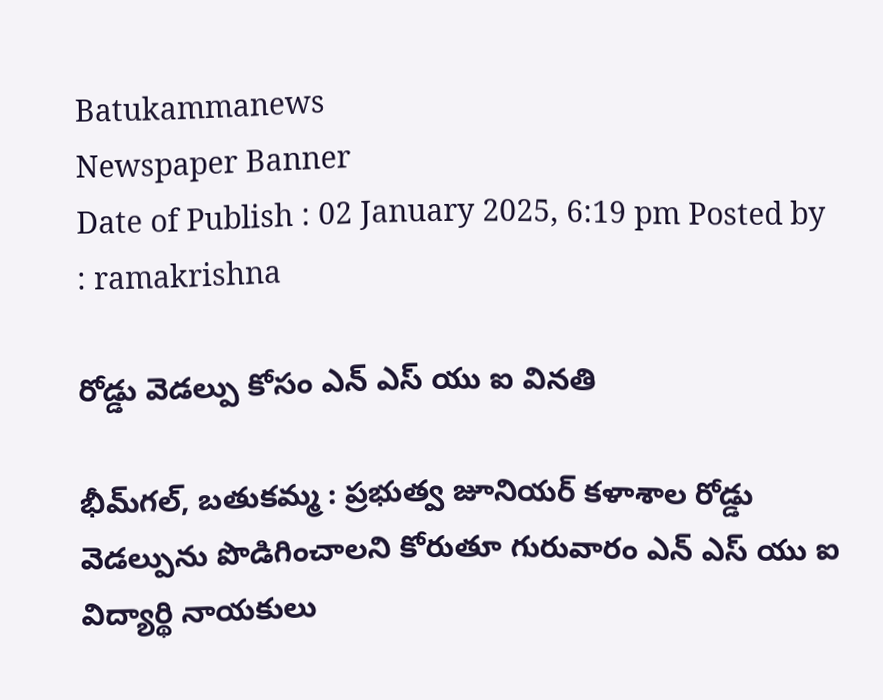Batukammanews
Newspaper Banner
Date of Publish : 02 January 2025, 6:19 pm Posted by : ramakrishna

రోడ్డు వెడల్పు కోసం ఎన్ ఎస్ యు ఐ వినతి

భీమ్‌గల్, బతుకమ్మ : ప్రభుత్వ జూనియర్ కళాశాల రోడ్డు వెడల్పును పొడిగించాలని కోరుతూ గురువారం ఎన్ ఎస్ యు ఐ విద్యార్థి నాయకులు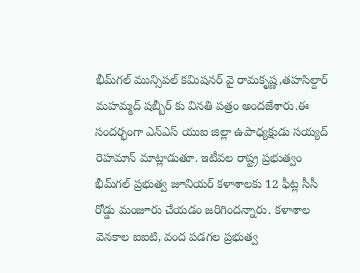భీమ్‌గల్ మున్సిపల్ కమిషనర్ వై రామకృష్ణ,తహసిల్దార్ మహమ్మద్ షబ్బీర్ కు వినతి పత్రం అందజేశారు.ఈ సందర్భంగా ఎన్ఎస్ యుఐ జిల్లా ఉపాధ్యక్షుడు సయ్యద్ రెహమాన్ మాట్లాడుతూ. ఇటీవల రాష్ట్ర ప్రభుత్వం భీమ్‌గల్ ప్రభుత్వ జూనియర్ కళాశాలకు 12 ఫీట్ల సీసీ రోడ్డు మంజూరు చేయడం జరిగిందన్నారు. కళాశాల వెనకాల ఐఐటి, వంద పడగల ప్రభుత్వ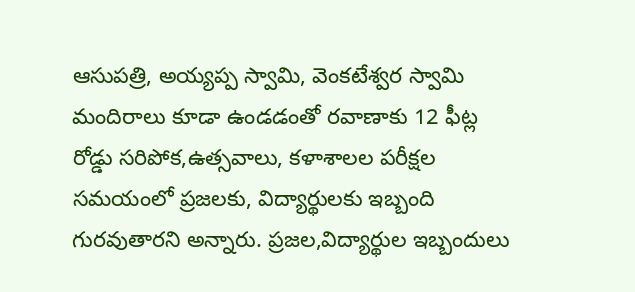ఆసుపత్రి, అయ్యప్ప స్వామి, వెంకటేశ్వర స్వామి  మందిరాలు కూడా ఉండడంతో రవాణాకు 12 ఫీట్ల రోడ్డు సరిపోక,ఉత్సవాలు, కళాశాలల పరీక్షల సమయంలో ప్రజలకు, విద్యార్థులకు ఇబ్బంది గురవుతారని అన్నారు. ప్రజల,విద్యార్థుల ఇబ్బందులు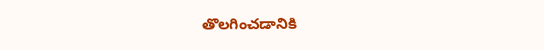తొలగించడానికి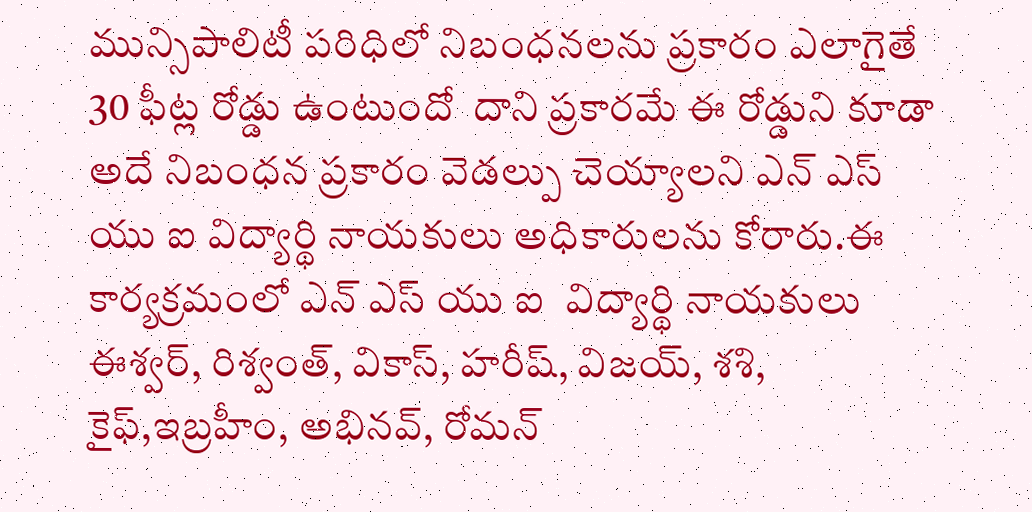మున్సిపాలిటీ పరిధిలో నిబంధనలను ప్రకారం ఎలాగైతే 30 ఫీట్ల రోడ్డు ఉంటుందో  దాని ప్రకారమే ఈ రోడ్డుని కూడా అదే నిబంధన ప్రకారం వెడల్పు చెయ్యాలని ఎన్ ఎస్ యు ఐ విద్యార్థి నాయకులు అధికారులను కోరారు.ఈ కార్యక్రమంలో ఎన్ ఎస్ యు ఐ  విద్యార్థి నాయకులు ఈశ్వర్, రిశ్వంత్, వికాస్, హరీష్, విజయ్, శశి, కైఫ్,ఇబ్రహీం, అభినవ్, రోమన్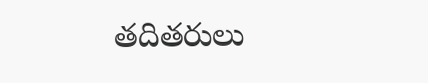తదితరులు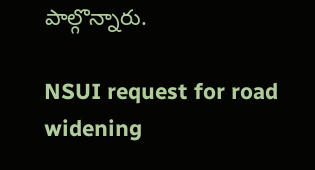పాల్గొన్నారు.

NSUI request for road widening